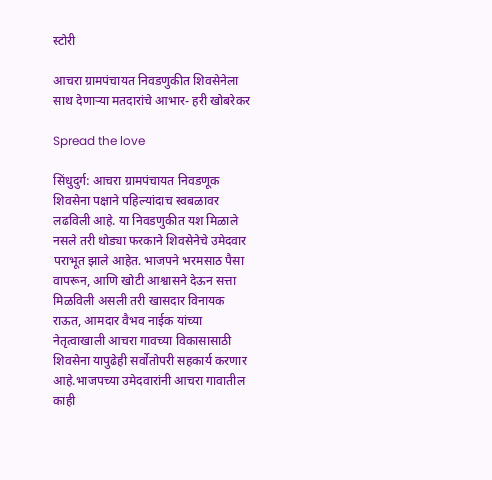स्टोरी

आचरा ग्रामपंचायत निवडणुकीत शिवसेनेला साथ देणाऱ्या मतदारांचे आभार- हरी खोबरेकर

Spread the love

सिंधुदुर्ग: आचरा ग्रामपंचायत निवडणूक शिवसेना पक्षाने पहिल्यांदाच स्वबळावर लढविली आहे. या निवडणुकीत यश मिळाले नसले तरी थोड्या फरकाने शिवसेनेचे उमेदवार पराभूत झाले आहेत. भाजपने भरमसाठ पैसा वापरून, आणि खोटी आश्वासने देऊन सत्ता मिळविली असली तरी खासदार विनायक राऊत, आमदार वैभव नाईक यांच्या नेतृत्वाखाली आचरा गावच्या विकासासाठी शिवसेना यापुढेही सर्वोतोपरी सहकार्य करणार आहे.भाजपच्या उमेदवारांनी आचरा गावातील काही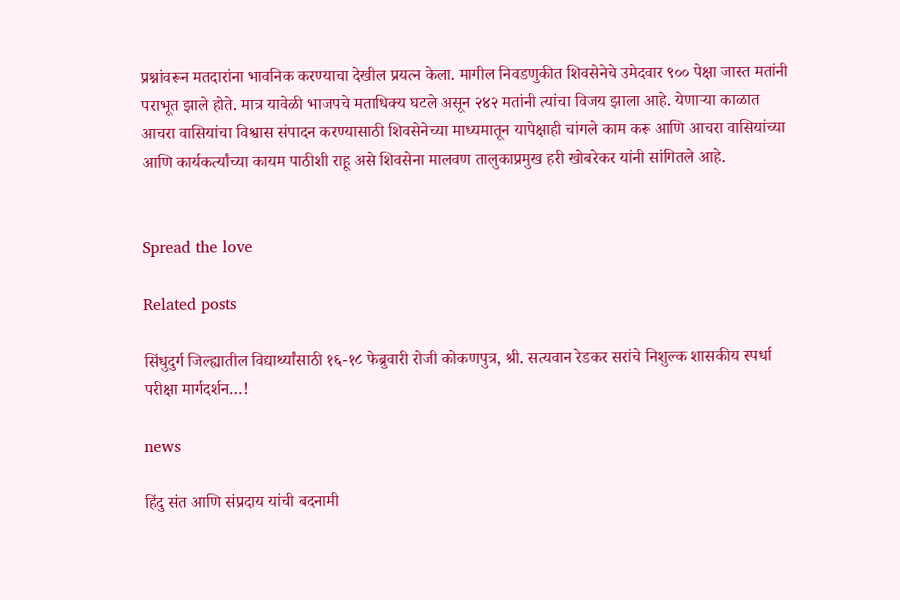प्रश्नांवरून मतदारांना भावनिक करण्याचा देखील प्रयत्न केला. मागील निवडणुकीत शिवसेनेचे उमेदवार ९०० पेक्षा जास्त मतांनी पराभूत झाले होते. मात्र यावेळी भाजपचे मताधिक्य घटले असून २४२ मतांनी त्यांचा विजय झाला आहे. येणाऱ्या काळात आचरा वासियांचा विश्वास संपादन करण्यासाठी शिवसेनेच्या माध्यमातून यापेक्षाही चांगले काम करू आणि आचरा वासियांच्या आणि कार्यकर्त्यांच्या कायम पाठीशी राहू असे शिवसेना मालवण तालुकाप्रमुख हरी खोबरेकर यांनी सांगितले आहे.


Spread the love

Related posts

सिंधुदुर्ग जिल्ह्यातील विद्यार्थ्यांसाठी १६-१८ फेब्रुवारी रोजी कोकणपुत्र, श्री. सत्यवान रेडकर सरांचे निशुल्क शासकीय स्पर्धा परीक्षा मार्गदर्शन…!

news

हिंदु संत आणि संप्रदाय यांची बदनामी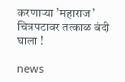करणार्‍या ’महाराज’ चित्रपटावर तत्काळ बंदी घाला !

news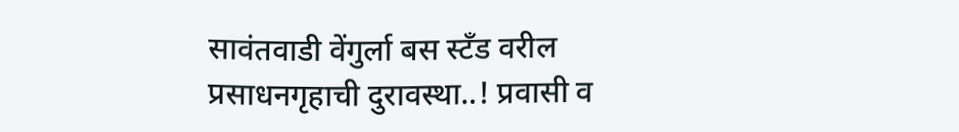सावंतवाडी वेंगुर्ला बस स्टँड वरील प्रसाधनगृहाची दुरावस्था..! प्रवासी व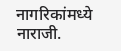नागरिकांमध्ये नाराजी.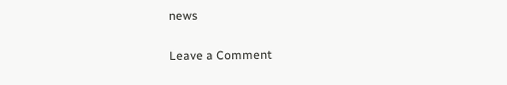news

Leave a Comment